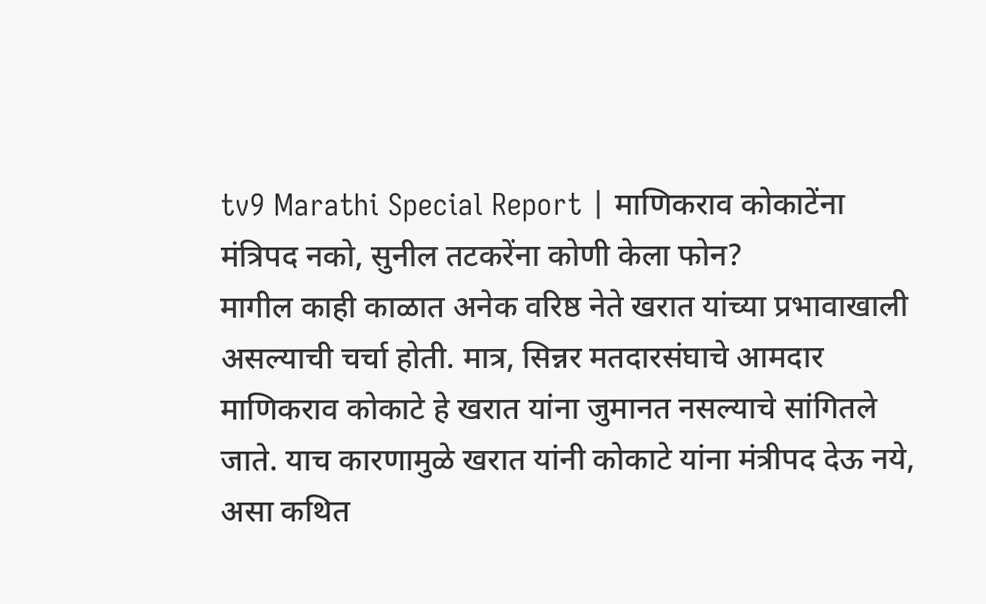tv9 Marathi Special Report | माणिकराव कोकाटेंना मंत्रिपद नको, सुनील तटकरेंना कोणी केला फोन?
मागील काही काळात अनेक वरिष्ठ नेते खरात यांच्या प्रभावाखाली असल्याची चर्चा होती. मात्र, सिन्नर मतदारसंघाचे आमदार माणिकराव कोकाटे हे खरात यांना जुमानत नसल्याचे सांगितले जाते. याच कारणामुळे खरात यांनी कोकाटे यांना मंत्रीपद देऊ नये, असा कथित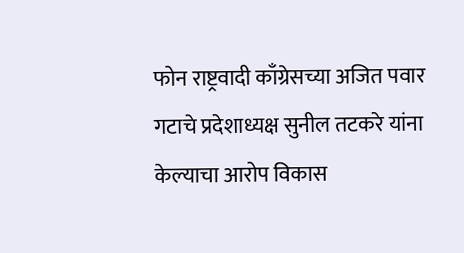फोन राष्ट्रवादी काँग्रेसच्या अजित पवार गटाचे प्रदेशाध्यक्ष सुनील तटकरे यांना केल्याचा आरोप विकास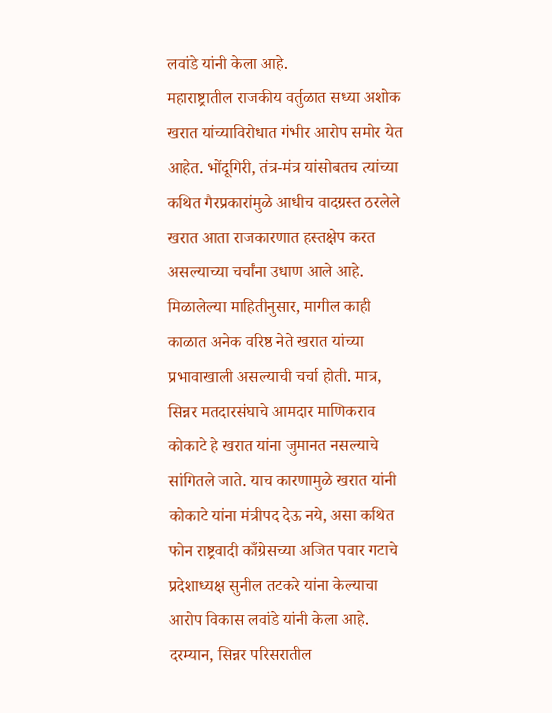लवांडे यांनी केला आहे.
महाराष्ट्रातील राजकीय वर्तुळात सध्या अशोक खरात यांच्याविरोधात गंभीर आरोप समोर येत आहेत. भोंदूगिरी, तंत्र-मंत्र यांसोबतच त्यांच्या कथित गैरप्रकारांमुळे आधीच वादग्रस्त ठरलेले खरात आता राजकारणात हस्तक्षेप करत असल्याच्या चर्चांना उधाण आले आहे. मिळालेल्या माहितीनुसार, मागील काही काळात अनेक वरिष्ठ नेते खरात यांच्या प्रभावाखाली असल्याची चर्चा होती. मात्र, सिन्नर मतदारसंघाचे आमदार माणिकराव कोकाटे हे खरात यांना जुमानत नसल्याचे सांगितले जाते. याच कारणामुळे खरात यांनी कोकाटे यांना मंत्रीपद देऊ नये, असा कथित फोन राष्ट्रवादी काँग्रेसच्या अजित पवार गटाचे प्रदेशाध्यक्ष सुनील तटकरे यांना केल्याचा आरोप विकास लवांडे यांनी केला आहे.
दरम्यान, सिन्नर परिसरातील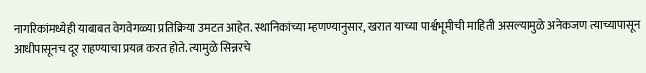नागरिकांमध्येही याबाबत वेगवेगळ्या प्रतिक्रिया उमटत आहेत. स्थानिकांच्या म्हणण्यानुसार, खरात याच्या पार्श्वभूमीची माहिती असल्यामुळे अनेकजण त्याच्यापासून आधीपासूनच दूर राहण्याचा प्रयत्न करत होते. त्यामुळे सिन्नरचे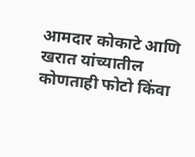आमदार कोकाटे आणि खरात यांच्यातील कोणताही फोटो किंवा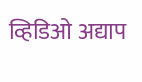व्हिडिओ अद्याप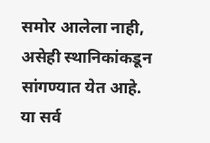समोर आलेला नाही, असेही स्थानिकांकडून सांगण्यात येत आहे. या सर्व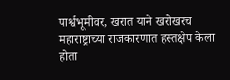पार्श्वभूमीवर, खरात याने खरोखरच महाराष्ट्राच्या राजकारणात हस्तक्षेप केला होता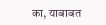का, याबाबत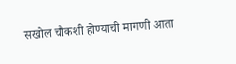सखोल चौकशी होण्याची मागणी आता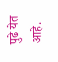पुढे येत आहे.